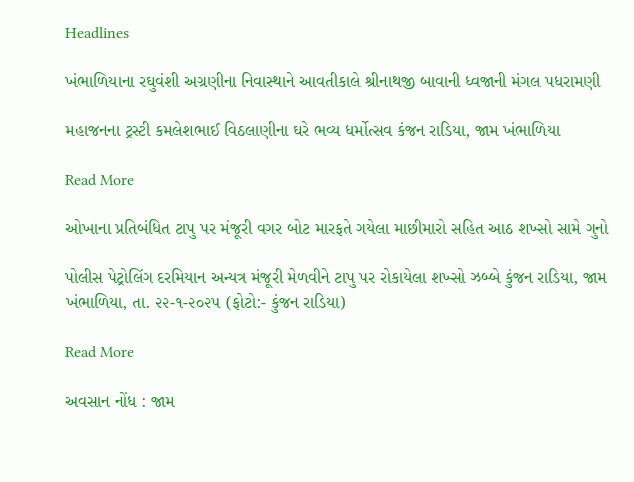Headlines

ખંભાળિયાના રઘુવંશી અગ્રણીના નિવાસ્થાને આવતીકાલે શ્રીનાથજી બાવાની ધ્વજાની મંગલ પધરામણી

મહાજનના ટ્રસ્ટી કમલેશભાઈ વિઠલાણીના ઘરે ભવ્ય ધર્મોત્સવ કંજન રાડિયા, જામ ખંભાળિયા

Read More

ઓખાના પ્રતિબંધિત ટાપુ પર મંજૂરી વગર બોટ મારફતે ગયેલા માછીમારો સહિત આઠ શખ્સો સામે ગુનો

પોલીસ પેટ્રોલિંગ દરમિયાન અન્યત્ર મંજૂરી મેળવીને ટાપુ પર રોકાયેલા શખ્સો ઝબ્બે કુંજન રાડિયા, જામ ખંભાળિયા, તા. ૨૨-૧-૨૦૨૫ (ફોટો:- કુંજન રાડિયા)

Read More

અવસાન નોંધ : જામ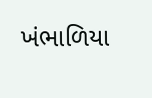ખંભાળિયા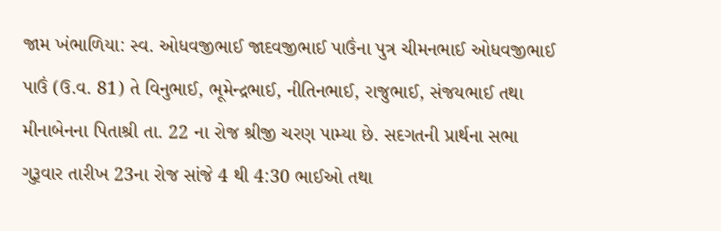જામ ખંભાળિયા: સ્વ. ઓધવજીભાઈ જાદવજીભાઈ પાઉંના પુત્ર ચીમનભાઈ ઓધવજીભાઈ પાઉં (ઉ.વ. 81) તે વિનુભાઈ, ભૂમેન્દ્રભાઈ, નીતિનભાઈ, રાજુભાઈ, સંજયભાઈ તથા મીનાબેનના પિતાશ્રી તા. 22 ના રોજ શ્રીજી ચરણ પામ્યા છે. સદગતની પ્રાર્થના સભા ગુરૂવાર તારીખ 23ના રોજ સાંજે 4 થી 4:30 ભાઈઓ તથા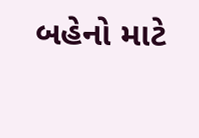બહેનો માટે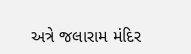અત્રે જલારામ મંદિર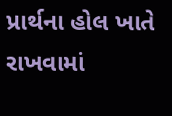પ્રાર્થના હોલ ખાતે રાખવામાં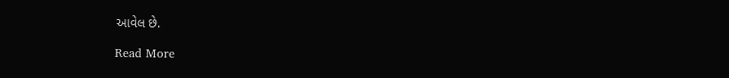આવેલ છે.

Read More